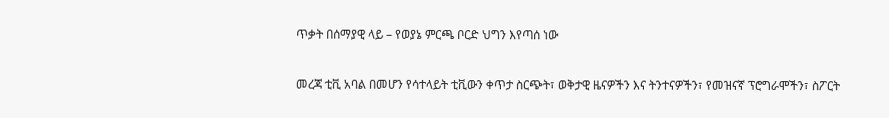ጥቃት በሰማያዊ ላይ – የወያኔ ምርጫ ቦርድ ህግን እየጣሰ ነው


መረጃ ቲቪ አባል በመሆን የሳተላይት ቲቪውን ቀጥታ ስርጭት፣ ወቅታዊ ዜናዎችን እና ትንተናዎችን፣ የመዝናኛ ፕሮግራሞችን፣ ስፖርት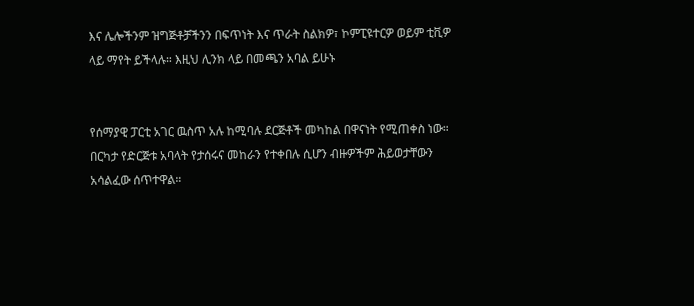እና ሌሎችንም ዝግጅቶቻችንን በፍጥነት እና ጥራት ስልክዎ፣ ኮምፒዩተርዎ ወይም ቲቪዎ ላይ ማየት ይችላሉ። እዚህ ሊንክ ላይ በመጫን አባል ይሁኑ


የሰማያዊ ፓርቲ አገር ዉስጥ አሉ ከሚባሉ ደርጅቶች መካከል በዋናነት የሚጠቀስ ነው። በርካታ የድርጅቱ አባላት የታሰሩና መከራን የተቀበሉ ሲሆን ብዙዎችም ሕይወታቸውን አሳልፈው ሰጥተዋል።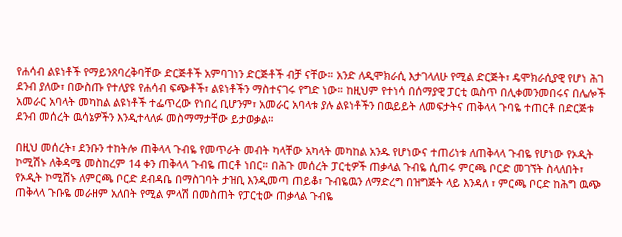የሐሳብ ልዩነቶች የማይንጸባረቅባቸው ድርጅቶች አምባገነን ድርጅቶች ብቻ ናቸው። አንድ ለዲሞክራሲ እታገላለሁ የሚል ድርጅት፣ ዴሞክራሲያዊ የሆነ ሕገ ደንብ ያለው፣ በውስጡ የተለያዩ የሐሳብ ፍጭቶች፣ ልዩነቶችን ማስተናገሩ የግድ ነው። ከዚህም የተነሳ በሰማያዊ ፓርቲ ዉስጥ በሊቀመንመበሩና በሌሎች አመራር አባላት መካከል ልዩነቶች ተፌጥረው የነበረ ቢሆንም፣ አመራር አባላቱ ያሉ ልዩነቶችን በዉይይት ለመፍታትና ጠቅላላ ጉባዬ ተጠርቶ በድርጅቱ ደንብ መሰረት ዉሳኔዎችን እንዲተላለፉ መስማማታቸው ይታወቃል።

በዚህ መሰረት፣ ደንቡን ተከትሎ ጠቅላላ ጉብዬ የመጥራት መብት ካላቸው አካላት መካከል አንዱ የሆነውና ተጠሪነቱ ለጠቅላላ ጉብዬ የሆነው የኦዲት ኮሚሽኑ ለቅዳሜ መስከረም 14 ቀን ጠቅላላ ጉብዬ ጠርቶ ነበር። በሕጉ መሰረት ፓርቲዎች ጠቃላል ጉብዬ ሲጠሩ ምርጫ ቦርድ መገኘት ስላለበት፣ የኦዲት ኮሚሽኑ ለምርጫ ቦርድ ደብዳቤ በማስገባት ታዝቢ እንዲመጣ ጠይቆ፣ ጉብዬዉን ለማድረግ በዝግጅት ላይ እንዳለ ፣ ምርጫ ቦርድ ከሕግ ዉጭ ጠቅላላ ጉቡዬ መራዘም አለበት የሚል ምላሽ በመስጠት የፓርቲው ጠቃላል ጉብዬ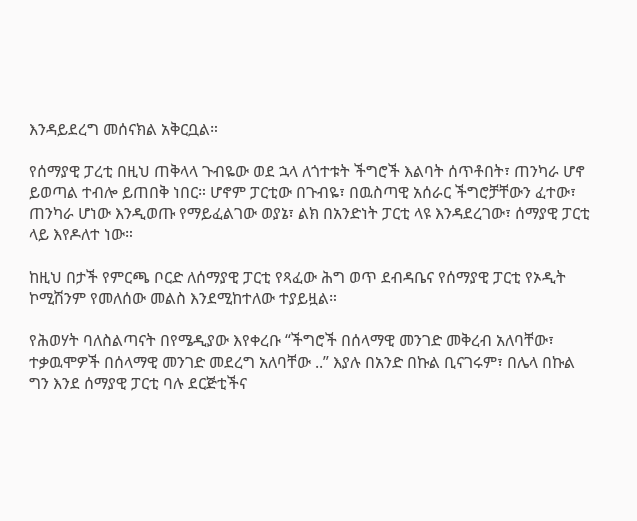እንዳይደረግ መሰናክል አቅርቧል።

የሰማያዊ ፓረቲ በዚህ ጠቅላላ ጉብዬው ወደ ኋላ ለጎተቱት ችግሮች እልባት ሰጥቶበት፣ ጠንካራ ሆኖ ይወጣል ተብሎ ይጠበቅ ነበር። ሆኖም ፓርቲው በጉብዬ፣ በዉስጣዊ አሰራር ችግሮቻቸውን ፈተው፣ ጠንካራ ሆነው እንዲወጡ የማይፈልገው ወያኔ፣ ልክ በአንድነት ፓርቲ ላዩ እንዳደረገው፣ ሰማያዊ ፓርቲ ላይ እየዶለተ ነው።

ከዚህ በታች የምርጫ ቦርድ ለሰማያዊ ፓርቲ የጻፈው ሕግ ወጥ ደብዳቤና የሰማያዊ ፓርቲ የኦዲት ኮሚሽንም የመለሰው መልስ እንደሚከተለው ተያይዟል።

የሕወሃት ባለስልጣናት በየሜዲያው እየቀረቡ “ችግሮች በሰላማዊ መንገድ መቅረብ አለባቸው፣ ተቃዉሞዎች በሰላማዊ መንገድ መደረግ አለባቸው ..” እያሉ በአንድ በኩል ቢናገሩም፣ በሌላ በኩል ግን እንደ ሰማያዊ ፓርቲ ባሉ ደርጅቲችና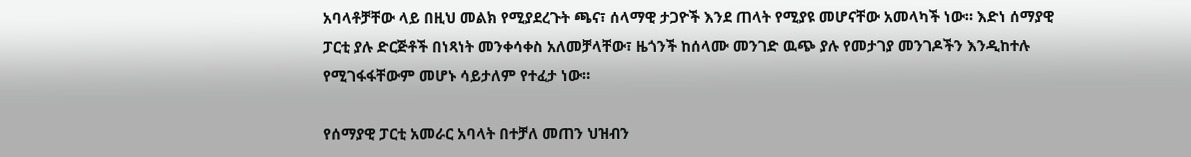አባላቶቻቸው ላይ በዚህ መልክ የሚያደረጉት ጫና፣ ሰላማዊ ታጋዮች እንደ ጠላት የሚያዩ መሆናቸው አመላካች ነው። እድነ ሰማያዊ ፓርቲ ያሉ ድርጅቶች በነጻነት መንቀሳቀስ አለመቻላቸው፣ ዜጎንች ከሰላሙ መንገድ ዉጭ ያሉ የመታገያ መንገዶችን እንዲከተሉ የሚገፋፋቸውም መሆኑ ሳይታለም የተፈታ ነው።

የሰማያዊ ፓርቲ አመራር አባላት በተቻለ መጠን ህዝብን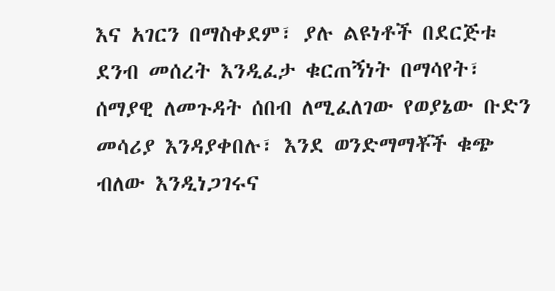እና አገርን በማስቀደም፣ ያሉ ልዩነቶች በደርጅቱ ደንብ መሰረት እንዲፈታ ቁርጠኝነት በማሳየት፣ ሰማያዊ ለመጉዳት ሰበብ ለሚፈለገው የወያኔው ቡድን መሳሪያ እንዳያቀበሉ፣ እንደ ወንድማማቾች ቁጭ ብለው እንዲነጋገሩና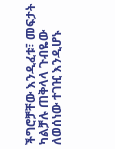ችግሮቻቸው እንዲፈቱ፣ መፍታት ካልቻሉ ጠቅላላ ጉብዬው ለወሰነው ተገዢ እንዲሆኑ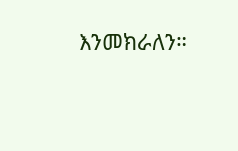እንመክራለን።